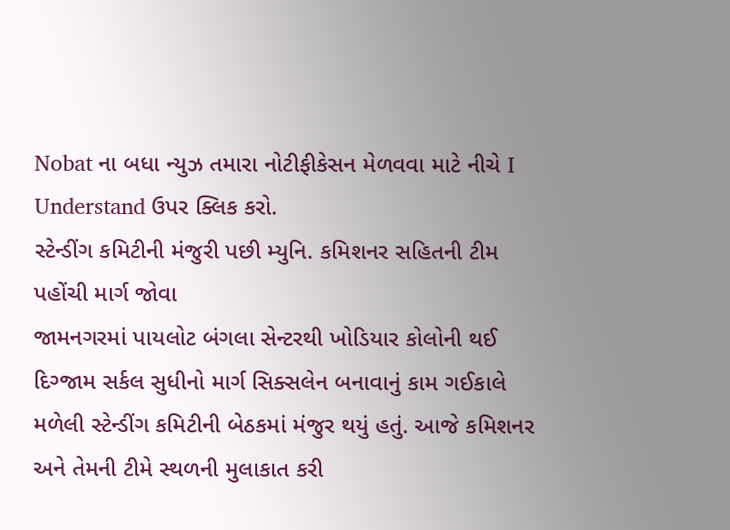Nobat ના બધા ન્યુઝ તમારા નોટીફીકેસન મેળવવા માટે નીચે I Understand ઉપર ક્લિક કરો.
સ્ટેન્ડીંગ કમિટીની મંજુરી પછી મ્યુનિ. કમિશનર સહિતની ટીમ પહોંચી માર્ગ જોવા
જામનગરમાં પાયલોટ બંગલા સેન્ટરથી ખોડિયાર કોલોની થઈ દિગ્જામ સર્કલ સુધીનો માર્ગ સિક્સલેન બનાવાનું કામ ગઈકાલે મળેલી સ્ટેન્ડીંગ કમિટીની બેઠકમાં મંજુર થયું હતું. આજે કમિશનર અને તેમની ટીમે સ્થળની મુલાકાત કરી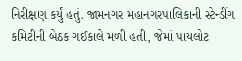નિરીક્ષણ કર્યું હતું. જામનગર મહાનગરપાલિકાની સ્ટેન્ડીંગ કમિટીની બેઠક ગઈકાલે મળી હતી, જેમાં પાયલોટ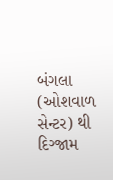બંગલા (ઓશવાળ સેન્ટર) થી દિગ્જામ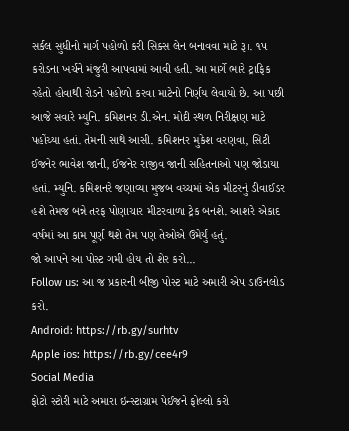સર્કલ સુધીનો માર્ગ પહોળો કરી સિક્સ લેન બનાવવા માટે રૂ।. ૧પ કરોડના ખર્ચને મંજુરી આપવામાં આવી હતી. આ માર્ગે ભારે ટ્રાફિક રહેતો હોવાથી રોડને પહોળો કરવા માટેનો નિર્ણય લેવાયો છે. આ પછી આજે સવારે મ્યુનિ. કમિશનર ડી.એન. મોદી સ્થળ નિરીક્ષણ માટે પહોંચ્યા હતાં. તેમની સાથે આસી. કમિશનર મુકેશ વરણવા, સિટી ઈજનેર ભાવેશ જાની, ઈજનેર રાજીવ જાની સહિતનાઓ પણ જોડાયા હતાં. મ્યુનિ. કમિશનરે જણાવ્યા મુજબ વચ્ચમાં એક મીટરનું ડીવાઈડર હશે તેમજ બન્ને તરફ પોણાચાર મીટરવાળા ટ્રેક બનશે. આશરે એકાદ વર્ષમાં આ કામ પૂર્ણ થશે તેમ પણ તેઓએ ઉમેર્યું હતું.
જો આપને આ પોસ્ટ ગમી હોય તો શેર કરો...
Follow us: આ જ પ્રકારની બીજી પોસ્ટ માટે અમારી એપ ડાઉનલોડ કરો.
Android: https://rb.gy/surhtv
Apple ios: https://rb.gy/cee4r9
Social Media
ફોટો સ્ટોરી માટે અમારા ઇન્સ્ટાગ્રામ પેઈજને ફોલ્લો કરો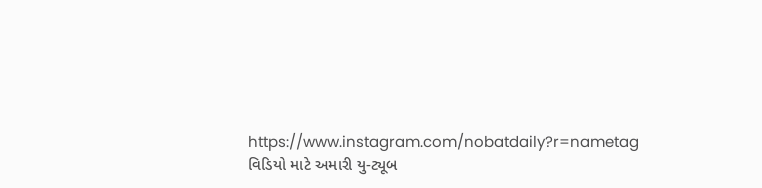https://www.instagram.com/nobatdaily?r=nametag
વિડિયો માટે અમારી યુ-ટ્યૂબ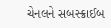ચેનલને સબસ્ક્રાઈબ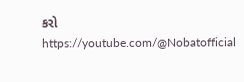કરો
https://youtube.com/@Nobatofficial